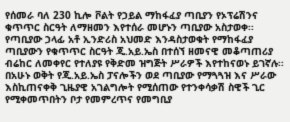የሰመራ ባለ 230 ኪሎ ቮልት የኃይል ማከፋፈያ ጣቢያን የኦፕሬሽንና ቁጥጥር ስርዓት ለማዘመን እየተሰራ መሆኑን ጣቢያው አስታወቀ፡፡
የጣቢያው ኃላፊ አቶ ኢንድሪስ አህመድ እንዳስታወቁት የማከፋፈያ ጣቢያውን የቁጥጥር ስርዓት ጂ.አይ.ኤስ በተሰኘ ዘመናዊ መቆጣጠሪያ ብሬከር ለመቀየር የተለያዩ የቅድመ ዝግጅት ሥራዎች እየተከናወኑ ይገኛሉ፡፡
በአሁኑ ወቅት የጂ.አይ.ኤስ ፓናሎችን ወደ ጣቢያው የማጓጓዝ እና ሥራው እስኪጠናቀቅ ጊዜያዊ አገልግሎት የሚሰጠው የተንቀሳቃሽ ስዊች ጊር የሚቀመጥበትን ቦታ የመምረጥና የመግቢያ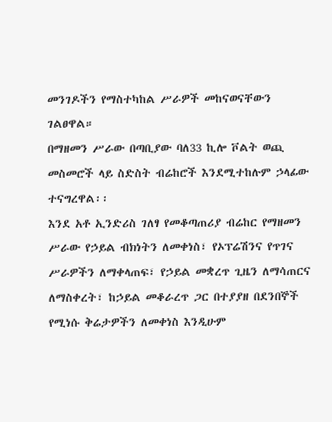መንገዶችን የማስተካከል ሥራዎች መከናወናቸውን ገልፀዋል።
በማዘመን ሥራው በጣቢያው ባለ33 ኪሎ ቮልት ወጪ መስመሮች ላይ ስድስት ብሬከሮች እንደሚተከሉም ኃላፊው ተናግረዋል፡፡
እንደ አቶ ኢንድሪስ ገለፃ የመቆጣጠሪያ ብሬከር የማዘመን ሥራው የኃይል ብክነትን ለመቀነስ፣ የኦፕሬሽንና የጥገና ሥራዎችን ለማቀላጠፍ፣ የኃይል መቋረጥ ጊዜን ለማሳጠርና ለማስቀረት፣ ከኃይል መቆራረጥ ጋር በተያያዘ በደንበኞች የሚነሱ ቅሬታዎችን ለመቀነስ እንዲሁም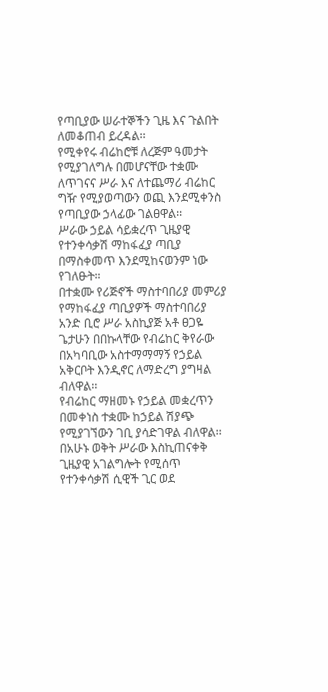የጣቢያው ሠራተኞችን ጊዜ እና ጉልበት ለመቆጠብ ይረዳል፡፡
የሚቀየሩ ብሬከሮቹ ለረጅም ዓመታት የሚያገለግሉ በመሆናቸው ተቋሙ ለጥገናና ሥራ እና ለተጨማሪ ብሬከር ግዥ የሚያወጣውን ወጪ እንደሚቀንስ የጣቢያው ኃላፊው ገልፀዋል፡፡
ሥራው ኃይል ሳይቋረጥ ጊዜያዊ የተንቀሳቃሽ ማከፋፈያ ጣቢያ በማስቀመጥ እንደሚከናወንም ነው የገለፁት።
በተቋሙ የሪጅኖች ማስተባበሪያ መምሪያ የማከፋፈያ ጣቢያዎች ማስተባበሪያ አንድ ቢሮ ሥራ አስኪያጅ አቶ ፀጋዬ ጌታሁን በበኩላቸው የብሬከር ቅየራው በአካባቢው አስተማማማኝ የኃይል አቅርቦት እንዲኖር ለማድረግ ያግዛል ብለዋል፡፡
የብሬከር ማዘመኑ የኃይል መቋረጥን በመቀነስ ተቋሙ ከኃይል ሽያጭ የሚያገኘውን ገቢ ያሳድገዋል ብለዋል፡፡
በአሁኑ ወቅት ሥራው እስኪጠናቀቅ ጊዜያዊ አገልግሎት የሚሰጥ የተንቀሳቃሽ ሲዊች ጊር ወደ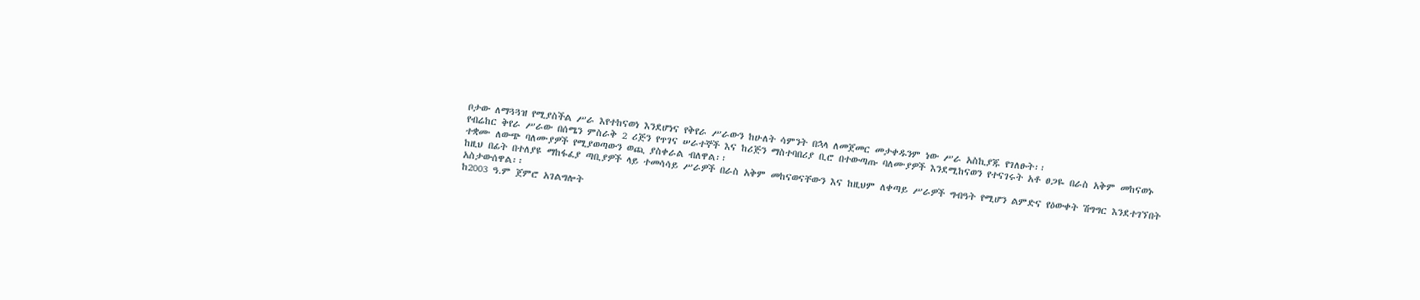ቦታው ለማጓጓዝ የሚያስችል ሥራ እየተከናወነ እንደሆነና የቅየራ ሥራውን ከሁለት ሳምንት በኋላ ለመጀመር መታቀዱንም ነው ሥራ አስኪያጁ የገለፁት፡፡
የብሬከር ቅየራ ሥራው በሰሜን ምስራቅ 2 ሪጅን የጥገና ሠራተኞች እና ከሪጅን ማስተባበሪያ ቢሮ በተውጣጡ ባለሙያዎች እንደሚከናወን የተናገሩት አቶ ፀጋዬ በራስ አቅም መከናወኑ ተቋሙ ለውጭ ባለሙያዎች የሚያወጣውን ወጪ ያስቀራል ብለዋል፡፡
ከዚህ በፊት በተለያዩ ማከፋፈያ ጣቢያዎች ላይ ተመሳሳይ ሥራዎች በራስ አቅም መከናወናቸውን እና ከዚህም ለቀጣይ ሥራዎች ግብዓት የሚሆን ልምድና የዕውቀት ሽግግር እንደተገኘበት አስታውሰዋል፡፡
ከ2003 ዓ.ም ጀምሮ አገልግሎት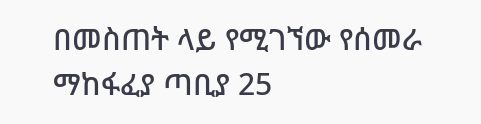በመስጠት ላይ የሚገኘው የሰመራ ማከፋፈያ ጣቢያ 25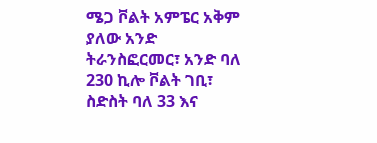ሜጋ ቮልት አምፔር አቅም ያለው አንድ ትራንስፎርመር፣ አንድ ባለ 230 ኪሎ ቮልት ገቢ፣ ስድስት ባለ 33 እና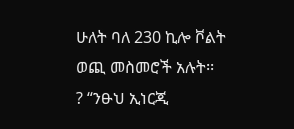ሁለት ባለ 230 ኪሎ ቮልት ወጪ መስመሮች አሉት፡፡
? “ንፁህ ኢነርጂ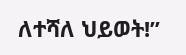ለተሻለ ህይወት!”